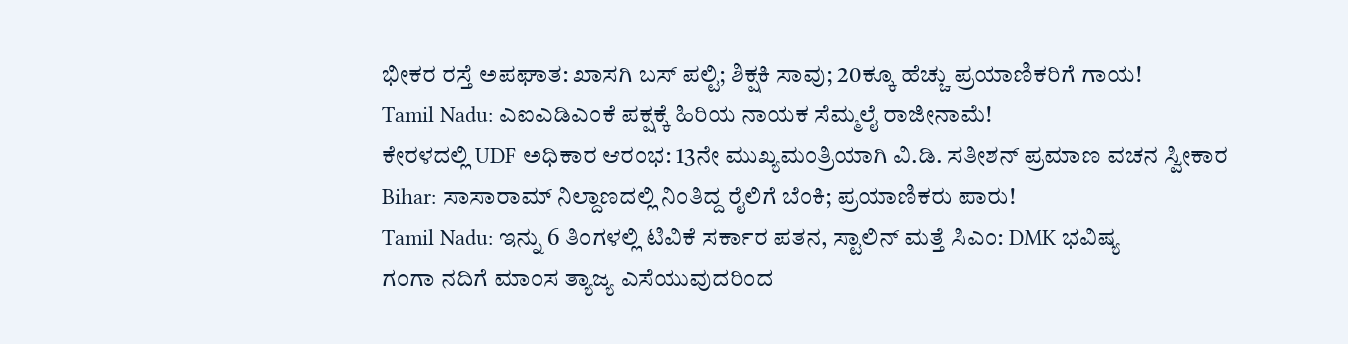ಭೀಕರ ರಸ್ತೆ ಅಪಘಾತ: ಖಾಸಗಿ ಬಸ್ ಪಲ್ಟಿ; ಶಿಕ್ಷಕಿ ಸಾವು; 20ಕ್ಕೂ ಹೆಚ್ಚು ಪ್ರಯಾಣಿಕರಿಗೆ ಗಾಯ!
Tamil Nadu: ಎಐಎಡಿಎಂಕೆ ಪಕ್ಷಕ್ಕೆ ಹಿರಿಯ ನಾಯಕ ಸೆಮ್ಮಲೈ ರಾಜೀನಾಮೆ!
ಕೇರಳದಲ್ಲಿ UDF ಅಧಿಕಾರ ಆರಂಭ: 13ನೇ ಮುಖ್ಯಮಂತ್ರಿಯಾಗಿ ವಿ.ಡಿ. ಸತೀಶನ್ ಪ್ರಮಾಣ ವಚನ ಸ್ವೀಕಾರ
Bihar: ಸಾಸಾರಾಮ್ ನಿಲ್ದಾಣದಲ್ಲಿ ನಿಂತಿದ್ದ ರೈಲಿಗೆ ಬೆಂಕಿ; ಪ್ರಯಾಣಿಕರು ಪಾರು!
Tamil Nadu: ಇನ್ನು 6 ತಿಂಗಳಲ್ಲಿ ಟಿವಿಕೆ ಸರ್ಕಾರ ಪತನ, ಸ್ಟಾಲಿನ್ ಮತ್ತೆ ಸಿಎಂ: DMK ಭವಿಷ್ಯ
ಗಂಗಾ ನದಿಗೆ ಮಾಂಸ ತ್ಯಾಜ್ಯ ಎಸೆಯುವುದರಿಂದ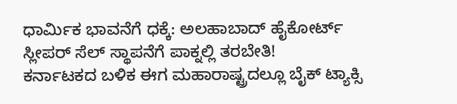ಧಾರ್ಮಿಕ ಭಾವನೆಗೆ ಧಕ್ಕೆ: ಅಲಹಾಬಾದ್ ಹೈಕೋರ್ಟ್
ಸ್ಲೀಪರ್ ಸೆಲ್ ಸ್ಥಾಪನೆಗೆ ಪಾಕ್ನಲ್ಲಿ ತರಬೇತಿ!
ಕರ್ನಾಟಕದ ಬಳಿಕ ಈಗ ಮಹಾರಾಷ್ಟ್ರದಲ್ಲೂ ಬೈಕ್ ಟ್ಯಾಕ್ಸಿ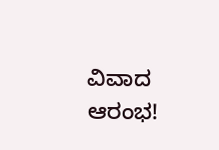ವಿವಾದ ಆರಂಭ!